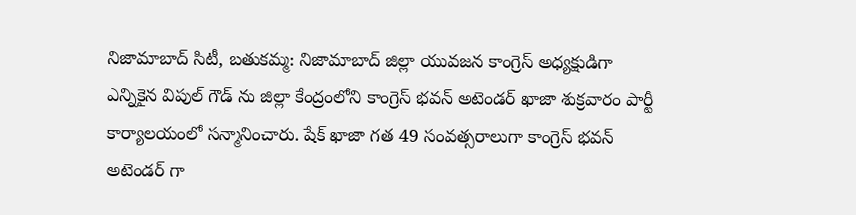నిజామాబాద్ సిటీ, బతుకమ్మ: నిజామాబాద్ జిల్లా యువజన కాంగ్రెస్ అధ్యక్షుడిగా ఎన్నికైన విపుల్ గౌడ్ ను జిల్లా కేంద్రంలోని కాంగ్రెస్ భవన్ అటెండర్ ఖాజా శుక్రవారం పార్టీ కార్యాలయంలో సన్మానించారు. షేక్ ఖాజా గత 49 సంవత్సరాలుగా కాంగ్రెస్ భవన్ అటెండర్ గా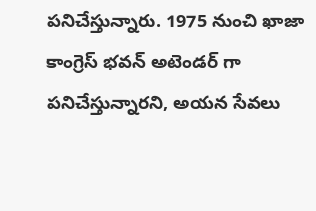పనిచేస్తున్నారు. 1975 నుంచి ఖాజా కాంగ్రెస్ భవన్ అటెండర్ గా పనిచేస్తున్నారని, అయన సేవలు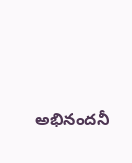అభినందనీ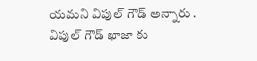యమని విపుల్ గౌడ్ అన్నారు . విపుల్ గౌడ్ ఖాజా కు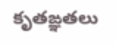కృతఙ్ఞతలు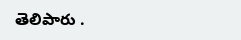తెలిపారు .